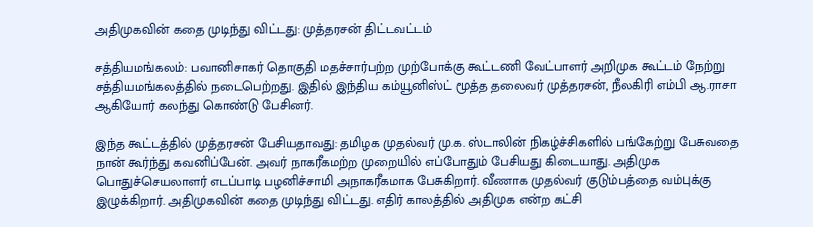அதிமுகவின் கதை முடிந்து விட்டது: முத்தரசன் திட்டவட்டம்

சத்தியமங்கலம்: பவானிசாகர் தொகுதி மதச்சார்பற்ற முற்போக்கு கூட்டணி வேட்பாளர் அறிமுக கூட்டம் நேற்று சத்தியமங்கலத்தில் நடைபெற்றது. இதில் இந்திய கம்யூனிஸ்ட் மூத்த தலைவர் முத்தரசன், நீலகிரி எம்பி ஆ.ராசா ஆகியோர் கலந்து கொண்டு பேசினர்.

இந்த கூட்டத்தில் முத்தரசன் பேசியதாவது: தமிழக முதல்வர் மு.க. ஸ்டாலின் நிகழ்ச்சிகளில் பங்கேற்று பேசுவதை நான் கூர்ந்து கவனிப்பேன். அவர் நாகரீகமற்ற முறையில் எப்போதும் பேசியது கிடையாது. அதிமுக பொதுச்செயலாளர் எடப்பாடி பழனிச்சாமி அநாகரீகமாக பேசுகிறார். வீணாக முதல்வர் குடும்பத்தை வம்புக்கு இழுக்கிறார். அதிமுகவின் கதை முடிந்து விட்டது. எதிர் காலத்தில் அதிமுக என்ற கட்சி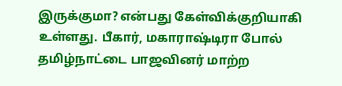இருக்குமா? என்பது கேள்விக்குறியாகி உள்ளது. பீகார், மகாராஷ்டிரா போல் தமிழ்நாட்டை பாஜவினர் மாற்ற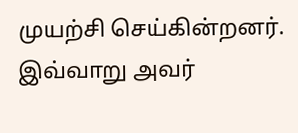முயற்சி செய்கின்றனர். இவ்வாறு அவர்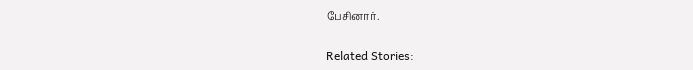பேசினார்.

Related Stories: